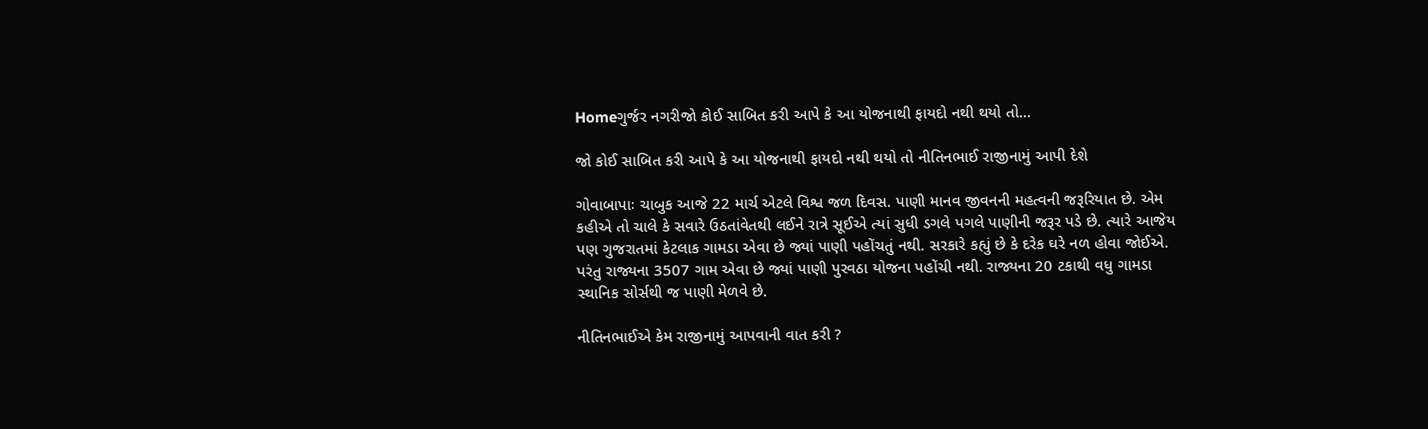Homeગુર્જર નગરીજો કોઈ સાબિત કરી આપે કે આ યોજનાથી ફાયદો નથી થયો તો...

જો કોઈ સાબિત કરી આપે કે આ યોજનાથી ફાયદો નથી થયો તો નીતિનભાઈ રાજીનામું આપી દેશે

ગોવાબાપાઃ ચાબુક આજે 22 માર્ચ એટલે વિશ્વ જળ દિવસ. પાણી માનવ જીવનની મહત્વની જરૂરિયાત છે. એમ કહીએ તો ચાલે કે સવારે ઉઠતાંવેતથી લઈને રાત્રે સૂઈએ ત્યાં સુધી ડગલે પગલે પાણીની જરૂર પડે છે. ત્યારે આજેય પણ ગુજરાતમાં કેટલાક ગામડા એવા છે જ્યાં પાણી પહોંચતું નથી. સરકારે કહ્યું છે કે દરેક ઘરે નળ હોવા જોઈએ. પરંતુ રાજ્યના 3507 ગામ એવા છે જ્યાં પાણી પુરવઠા યોજના પહોંચી નથી. રાજ્યના 20 ટકાથી વધુ ગામડા સ્થાનિક સોર્સથી જ પાણી મેળવે છે.

નીતિનભાઈએ કેમ રાજીનામું આપવાની વાત કરી ?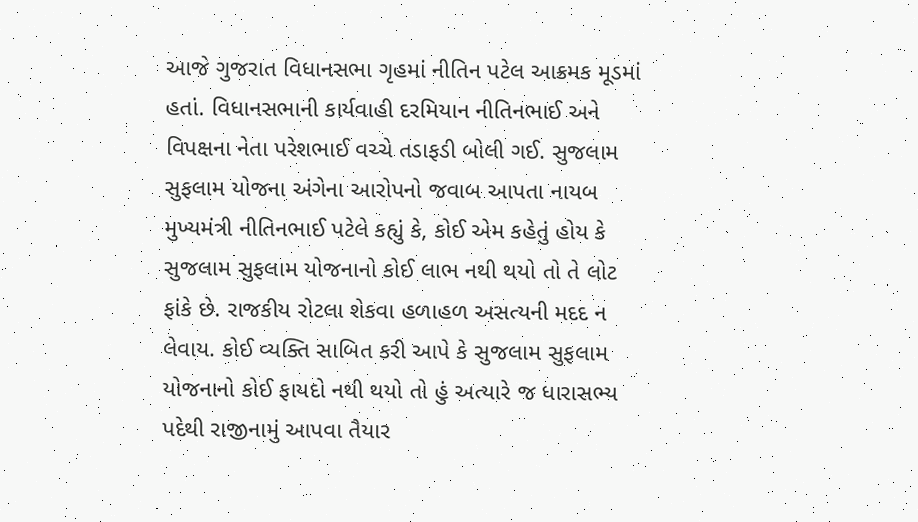આજે ગુજરાત વિધાનસભા ગૃહમાં નીતિન પટેલ આક્રમક મૂડમાં હતાં. વિધાનસભાની કાર્યવાહી દરમિયાન નીતિનભાઈ અને વિપક્ષના નેતા પરેશભાઈ વચ્ચે તડાફડી બોલી ગઈ. સુજલામ સુફલામ યોજના અંગેના આરોપનો જવાબ આપતા નાયબ મુખ્યમંત્રી નીતિનભાઈ પટેલે કહ્યું કે, કોઈ એમ કહેતું હોય કે સુજલામ સુફલામ યોજનાનો કોઈ લાભ નથી થયો તો તે લોટ ફાંકે છે. રાજકીય રોટલા શેકવા હળાહળ અસત્યની મદદ ન લેવાય. કોઈ વ્યક્તિ સાબિત કરી આપે કે સુજલામ સુફલામ યોજનાનો કોઈ ફાયદો નથી થયો તો હું અત્યારે જ ધારાસભ્ય પદેથી રાજીનામું આપવા તૈયાર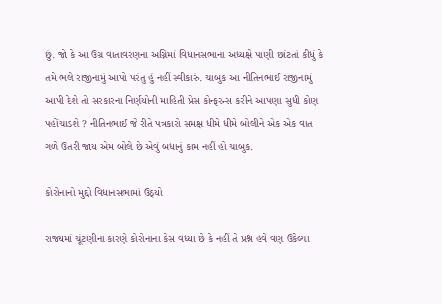છું. જો કે આ ઉગ્ર વાતાવરણના અગ્નિમાં વિધાનસભાના અધ્યક્ષે પાણી છાંટતાં કીધું કે તમે ભલે રાજીનામું આપો પરંતુ હું નહીં સ્વીકારું. ચાબુક આ નીતિનભાઈ રાજીનામું આપી દેશે તો સરકારના નિર્ણયોની માહિતી પ્રેસ કોન્ફરન્સ કરીને આપણા સુધી કોણ પહોંચાડશે ? નીતિનભાઈ જે રીતે પત્રકારો સમક્ષ ધીમે ધીમે બોલીને એક એક વાત ગળે ઉતરી જાય એમ બોલે છે એવું બધાનું કામ નહીં હો ચાબુક.

કોરોનાનો મુદ્દો વિધાનસભામાં ઉઠ્યો

રાજ્યમાં ચૂંટણીના કારણે કોરોનાના કેસ વધ્યા છે કે નહીં તે પ્રશ્ન હવે વણ ઉકેલ્યા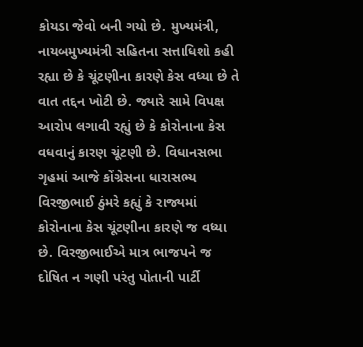કોયડા જેવો બની ગયો છે. મુખ્યમંત્રી, નાયબમુખ્યમંત્રી સહિતના સત્તાધિશો કહી રહ્યા છે કે ચૂંટણીના કારણે કેસ વધ્યા છે તે વાત તદ્દન ખોટી છે. જ્યારે સામે વિપક્ષ આરોપ લગાવી રહ્યું છે કે કોરોનાના કેસ વધવાનું કારણ ચૂંટણી છે. વિધાનસભા ગૃહમાં આજે કોંગ્રેસના ધારાસભ્ય વિરજીભાઈ ઠુંમરે કહ્યું કે રાજ્યમાં કોરોનાના કેસ ચૂંટણીના કારણે જ વધ્યા છે. વિરજીભાઈએ માત્ર ભાજપને જ દોષિત ન ગણી પરંતુ પોતાની પાર્ટી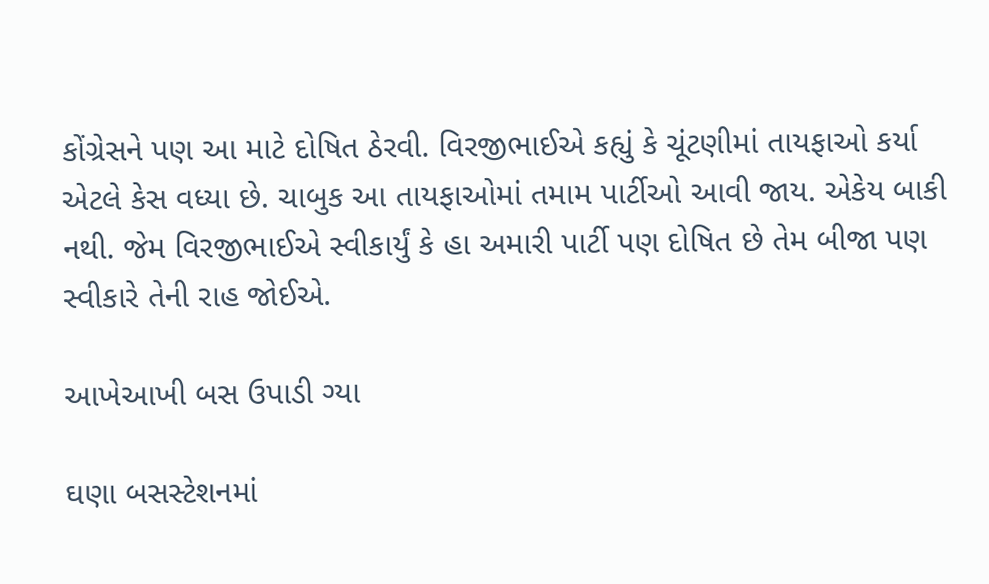કોંગ્રેસને પણ આ માટે દોષિત ઠેરવી. વિરજીભાઈએ કહ્યું કે ચૂંટણીમાં તાયફાઓ કર્યા એટલે કેસ વધ્યા છે. ચાબુક આ તાયફાઓમાં તમામ પાર્ટીઓ આવી જાય. એકેય બાકી નથી. જેમ વિરજીભાઈએ સ્વીકાર્યું કે હા અમારી પાર્ટી પણ દોષિત છે તેમ બીજા પણ સ્વીકારે તેની રાહ જોઈએ.

આખેઆખી બસ ઉપાડી ગ્યા

ઘણા બસસ્ટેશનમાં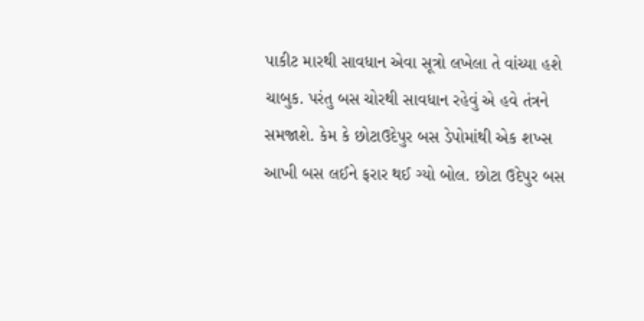પાકીટ મારથી સાવધાન એવા સૂત્રો લખેલા તે વાંચ્યા હશે ચાબુક. પરંતુ બસ ચોરથી સાવધાન રહેવું એ હવે તંત્રને સમજાશે. કેમ કે છોટાઉદેપુર બસ ડેપોમાંથી એક શખ્સ આખી બસ લઈને ફરાર થઈ ગ્યો બોલ. છોટા ઉદેપુર બસ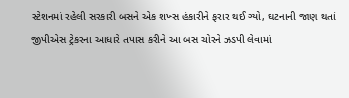સ્ટેશનમાં રહેલી સરકારી બસને એક શખ્સ હંકારીને ફરાર થઈ ગ્યો, ઘટનાની જાણ થતાં જીપીએસ ટ્રેકરના આધારે તપાસ કરીને આ બસ ચોરને ઝડપી લેવામાં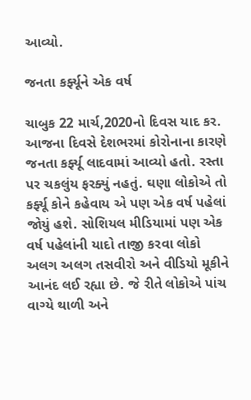આવ્યો.

જનતા કર્ફ્યૂને એક વર્ષ

ચાબુક 22 માર્ચ,2020નો દિવસ યાદ કર. આજના દિવસે દેશભરમાં કોરોનાના કારણે જનતા કર્ફ્યૂ લાદવામાં આવ્યો હતો. રસ્તા પર ચકલુંય ફરક્યું નહતું. ઘણા લોકોએ તો કર્ફ્યૂ કોને કહેવાય એ પણ એક વર્ષ પહેલાં જોયું હશે. સોશિયલ મીડિયામાં પણ એક વર્ષ પહેલાંની યાદો તાજી કરવા લોકો અલગ અલગ તસવીરો અને વીડિયો મૂકીને આનંદ લઈ રહ્યા છે. જે રીતે લોકોએ પાંચ વાગ્યે થાળી અને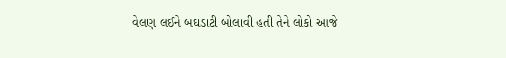વેલણ લઈને બઘડાટી બોલાવી હતી તેને લોકો આજે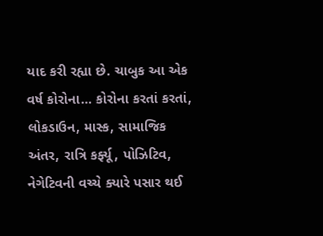યાદ કરી રહ્યા છે. ચાબુક આ એક વર્ષ કોરોના… કોરોના કરતાં કરતાં, લોકડાઉન, માસ્ક, સામાજિક અંતર, રાત્રિ કર્ફ્યૂ, પોઝિટિવ, નેગેટિવની વચ્ચે ક્યારે પસાર થઈ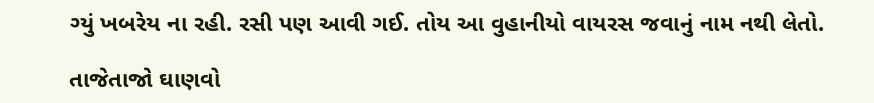ગ્યું ખબરેય ના રહી. રસી પણ આવી ગઈ. તોય આ વુહાનીયો વાયરસ જવાનું નામ નથી લેતો.

તાજેતાજો ઘાણવો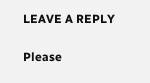LEAVE A REPLY

Please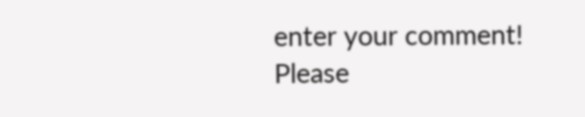enter your comment!
Please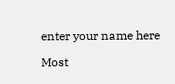enter your name here

Most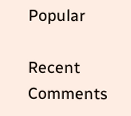Popular

Recent Comments